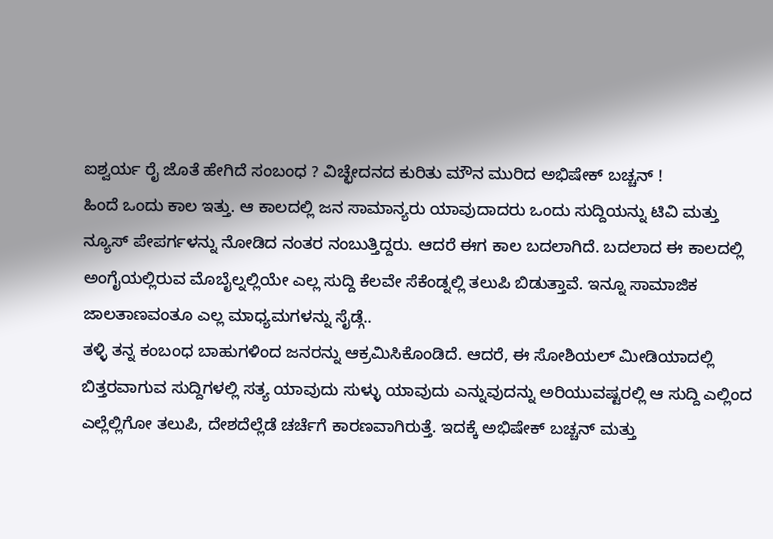ಐಶ್ವರ್ಯ ರೈ ಜೊತೆ ಹೇಗಿದೆ ಸಂಬಂಧ ? ವಿಚ್ಛೇದನದ ಕುರಿತು ಮೌನ ಮುರಿದ ಅಭಿಷೇಕ್ ಬಚ್ಚನ್ !
ಹಿಂದೆ ಒಂದು ಕಾಲ ಇತ್ತು. ಆ ಕಾಲದಲ್ಲಿ ಜನ ಸಾಮಾನ್ಯರು ಯಾವುದಾದರು ಒಂದು ಸುದ್ದಿಯನ್ನು ಟಿವಿ ಮತ್ತು ನ್ಯೂಸ್ ಪೇಪರ್ಗಳನ್ನು ನೋಡಿದ ನಂತರ ನಂಬುತ್ತಿದ್ದರು. ಆದರೆ ಈಗ ಕಾಲ ಬದಲಾಗಿದೆ. ಬದಲಾದ ಈ ಕಾಲದಲ್ಲಿ ಅಂಗೈಯಲ್ಲಿರುವ ಮೊಬೈಲ್ನಲ್ಲಿಯೇ ಎಲ್ಲ ಸುದ್ದಿ ಕೆಲವೇ ಸೆಕೆಂಡ್ನಲ್ಲಿ ತಲುಪಿ ಬಿಡುತ್ತಾವೆ. ಇನ್ನೂ ಸಾಮಾಜಿಕ ಜಾಲತಾಣವಂತೂ ಎಲ್ಲ ಮಾಧ್ಯಮಗಳನ್ನು ಸೈಡ್ಗೆ..
ತಳ್ಳಿ ತನ್ನ ಕಂಬಂಧ ಬಾಹುಗಳಿಂದ ಜನರನ್ನು ಆಕ್ರಮಿಸಿಕೊಂಡಿದೆ. ಆದರೆ, ಈ ಸೋಶಿಯಲ್ ಮೀಡಿಯಾದಲ್ಲಿ ಬಿತ್ತರವಾಗುವ ಸುದ್ದಿಗಳಲ್ಲಿ ಸತ್ಯ ಯಾವುದು ಸುಳ್ಳು ಯಾವುದು ಎನ್ನುವುದನ್ನು ಅರಿಯುವಷ್ಟರಲ್ಲಿ ಆ ಸುದ್ದಿ ಎಲ್ಲಿಂದ ಎಲ್ಲೆಲ್ಲಿಗೋ ತಲುಪಿ, ದೇಶದೆಲ್ಲೆಡೆ ಚರ್ಚೆಗೆ ಕಾರಣವಾಗಿರುತ್ತೆ. ಇದಕ್ಕೆ ಅಭಿಷೇಕ್ ಬಚ್ಚನ್ ಮತ್ತು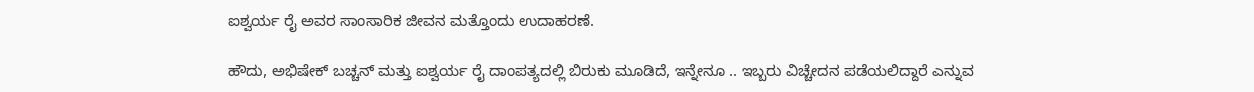ಐಶ್ವರ್ಯ ರೈ ಅವರ ಸಾಂಸಾರಿಕ ಜೀವನ ಮತ್ತೊಂದು ಉದಾಹರಣೆ.

ಹೌದು, ಅಭಿಷೇಕ್ ಬಚ್ಚನ್ ಮತ್ತು ಐಶ್ವರ್ಯ ರೈ ದಾಂಪತ್ಯದಲ್ಲಿ ಬಿರುಕು ಮೂಡಿದೆ, ಇನ್ನೇನೂ .. ಇಬ್ಬರು ವಿಚ್ಚೇದನ ಪಡೆಯಲಿದ್ದಾರೆ ಎನ್ನುವ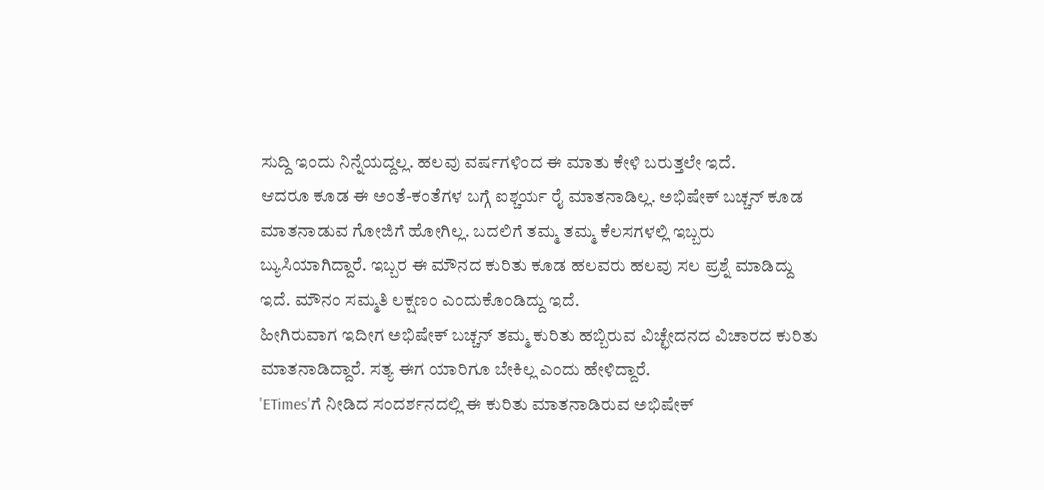ಸುದ್ದಿ ಇಂದು ನಿನ್ನೆಯದ್ದಲ್ಲ. ಹಲವು ವರ್ಷಗಳಿಂದ ಈ ಮಾತು ಕೇಳಿ ಬರುತ್ತಲೇ ಇದೆ.
ಆದರೂ ಕೂಡ ಈ ಅಂತೆ-ಕಂತೆಗಳ ಬಗ್ಗೆ ಐಶ್ಚರ್ಯ ರೈ ಮಾತನಾಡಿಲ್ಲ. ಅಭಿಷೇಕ್ ಬಚ್ಚನ್ ಕೂಡ ಮಾತನಾಡುವ ಗೋಜಿಗೆ ಹೋಗಿಲ್ಲ. ಬದಲಿಗೆ ತಮ್ಮ ತಮ್ಮ ಕೆಲಸಗಳಲ್ಲಿ ಇಬ್ಬರು ಬ್ಯುಸಿಯಾಗಿದ್ದಾರೆ. ಇಬ್ಬರ ಈ ಮೌನದ ಕುರಿತು ಕೂಡ ಹಲವರು ಹಲವು ಸಲ ಪ್ರಶ್ನೆ ಮಾಡಿದ್ದು ಇದೆ. ಮೌನಂ ಸಮ್ಮತಿ ಲಕ್ಷಣಂ ಎಂದುಕೊಂಡಿದ್ದು ಇದೆ.
ಹೀಗಿರುವಾಗ ಇದೀಗ ಅಭಿಷೇಕ್ ಬಚ್ಚನ್ ತಮ್ಮ ಕುರಿತು ಹಬ್ಬಿರುವ ವಿಚ್ಛೇದನದ ವಿಚಾರದ ಕುರಿತು ಮಾತನಾಡಿದ್ದಾರೆ. ಸತ್ಯ ಈಗ ಯಾರಿಗೂ ಬೇಕಿಲ್ಲ ಎಂದು ಹೇಳಿದ್ದಾರೆ.
'ETimes'ಗೆ ನೀಡಿದ ಸಂದರ್ಶನದಲ್ಲಿ ಈ ಕುರಿತು ಮಾತನಾಡಿರುವ ಅಭಿಷೇಕ್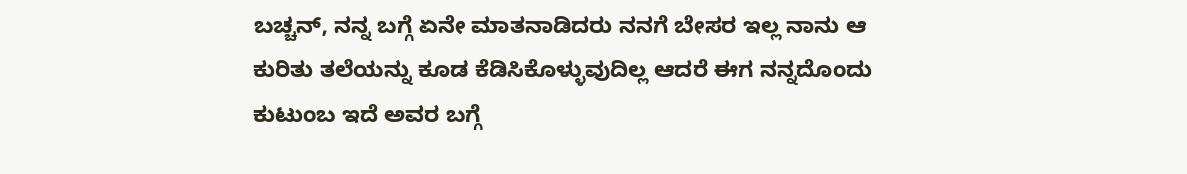ಬಚ್ಚನ್, ನನ್ನ ಬಗ್ಗೆ ಏನೇ ಮಾತನಾಡಿದರು ನನಗೆ ಬೇಸರ ಇಲ್ಲ ನಾನು ಆ ಕುರಿತು ತಲೆಯನ್ನು ಕೂಡ ಕೆಡಿಸಿಕೊಳ್ಳುವುದಿಲ್ಲ ಆದರೆ ಈಗ ನನ್ನದೊಂದು ಕುಟುಂಬ ಇದೆ ಅವರ ಬಗ್ಗೆ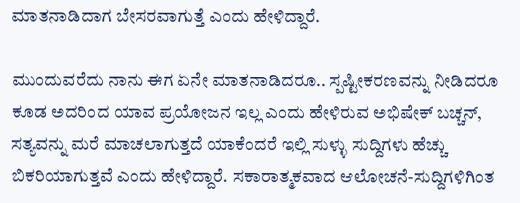ಮಾತನಾಡಿದಾಗ ಬೇಸರವಾಗುತ್ತೆ ಎಂದು ಹೇಳಿದ್ದಾರೆ.

ಮುಂದುವರೆದು ನಾನು ಈಗ ಏನೇ ಮಾತನಾಡಿದರೂ.. ಸ್ಪಷ್ಟೀಕರಣವನ್ನು ನೀಡಿದರೂ ಕೂಡ ಅದರಿಂದ ಯಾವ ಪ್ರಯೋಜನ ಇಲ್ಲ ಎಂದು ಹೇಳಿರುವ ಅಭಿಷೇಕ್ ಬಚ್ಚನ್, ಸತ್ಯವನ್ನು ಮರೆ ಮಾಚಲಾಗುತ್ತದೆ ಯಾಕೆಂದರೆ ಇಲ್ಲಿ ಸುಳ್ಳು ಸುದ್ದಿಗಳು ಹೆಚ್ಚು ಬಿಕರಿಯಾಗುತ್ತವೆ ಎಂದು ಹೇಳಿದ್ದಾರೆ. ಸಕಾರಾತ್ಮಕವಾದ ಆಲೋಚನೆ-ಸುದ್ದಿಗಳಿಗಿಂತ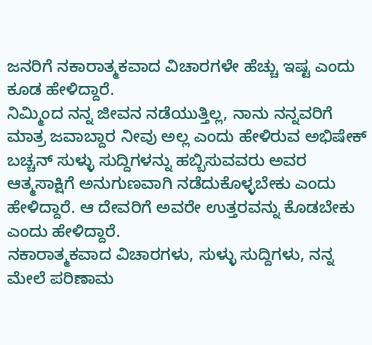ಜನರಿಗೆ ನಕಾರಾತ್ಮಕವಾದ ವಿಚಾರಗಳೇ ಹೆಚ್ಚು ಇಷ್ಟ ಎಂದು ಕೂಡ ಹೇಳಿದ್ದಾರೆ.
ನಿಮ್ಮಿಂದ ನನ್ನ ಜೀವನ ನಡೆಯುತ್ತಿಲ್ಲ, ನಾನು ನನ್ನವರಿಗೆ ಮಾತ್ರ ಜವಾಬ್ದಾರ ನೀವು ಅಲ್ಲ ಎಂದು ಹೇಳಿರುವ ಅಭಿಷೇಕ್ ಬಚ್ಚನ್ ಸುಳ್ಳು ಸುದ್ದಿಗಳನ್ನು ಹಬ್ಬಿಸುವವರು ಅವರ ಆತ್ಮಸಾಕ್ಷಿಗೆ ಅನುಗುಣವಾಗಿ ನಡೆದುಕೊಳ್ಳಬೇಕು ಎಂದು ಹೇಳಿದ್ದಾರೆ. ಆ ದೇವರಿಗೆ ಅವರೇ ಉತ್ತರವನ್ನು ಕೊಡಬೇಕು ಎಂದು ಹೇಳಿದ್ದಾರೆ.
ನಕಾರಾತ್ಮಕವಾದ ವಿಚಾರಗಳು, ಸುಳ್ಳು ಸುದ್ದಿಗಳು, ನನ್ನ ಮೇಲೆ ಪರಿಣಾಮ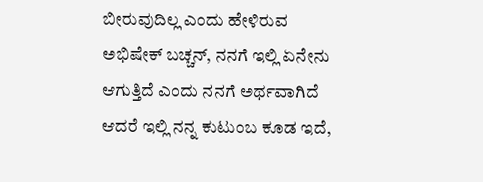ಬೀರುವುದಿಲ್ಲ ಎಂದು ಹೇಳಿರುವ ಅಭಿಷೇಕ್ ಬಚ್ಚನ್, ನನಗೆ ಇಲ್ಲಿ ಏನೇನು ಆಗುತ್ತಿದೆ ಎಂದು ನನಗೆ ಅರ್ಥವಾಗಿದೆ ಆದರೆ ಇಲ್ಲಿ ನನ್ನ ಕುಟುಂಬ ಕೂಡ ಇದೆ,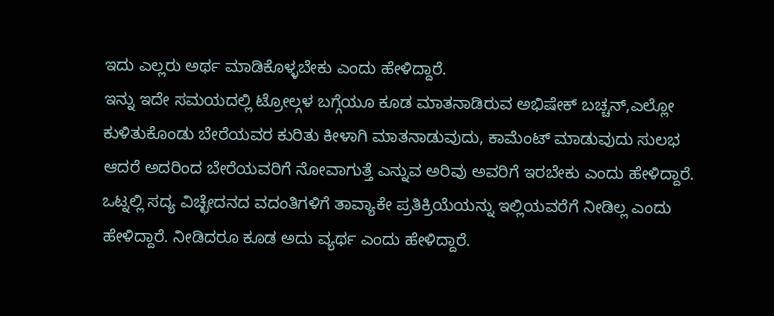ಇದು ಎಲ್ಲರು ಅರ್ಥ ಮಾಡಿಕೊಳ್ಳಬೇಕು ಎಂದು ಹೇಳಿದ್ದಾರೆ.
ಇನ್ನು ಇದೇ ಸಮಯದಲ್ಲಿ ಟ್ರೋಲ್ಗಳ ಬಗ್ಗೆಯೂ ಕೂಡ ಮಾತನಾಡಿರುವ ಅಭಿಷೇಕ್ ಬಚ್ಚನ್,ಎಲ್ಲೋ ಕುಳಿತುಕೊಂಡು ಬೇರೆಯವರ ಕುರಿತು ಕೀಳಾಗಿ ಮಾತನಾಡುವುದು, ಕಾಮೆಂಟ್ ಮಾಡುವುದು ಸುಲಭ ಆದರೆ ಅದರಿಂದ ಬೇರೆಯವರಿಗೆ ನೋವಾಗುತ್ತೆ ಎನ್ನುವ ಅರಿವು ಅವರಿಗೆ ಇರಬೇಕು ಎಂದು ಹೇಳಿದ್ದಾರೆ.
ಒಟ್ನಲ್ಲಿ ಸದ್ಯ ವಿಚ್ಛೇದನದ ವದಂತಿಗಳಿಗೆ ತಾವ್ಯಾಕೇ ಪ್ರತಿಕ್ರಿಯೆಯನ್ನು ಇಲ್ಲಿಯವರೆಗೆ ನೀಡಿಲ್ಲ ಎಂದು ಹೇಳಿದ್ದಾರೆ. ನೀಡಿದರೂ ಕೂಡ ಅದು ವ್ಯರ್ಥ ಎಂದು ಹೇಳಿದ್ದಾರೆ.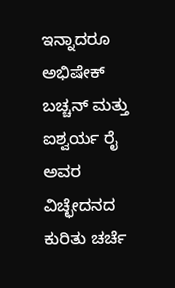ಇನ್ನಾದರೂ ಅಭಿಷೇಕ್ ಬಚ್ಚನ್ ಮತ್ತು ಐಶ್ವರ್ಯ ರೈ ಅವರ ವಿಚ್ಛೇದನದ ಕುರಿತು ಚರ್ಚೆ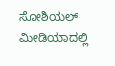ಸೋಶಿಯಲ್ ಮೀಡಿಯಾದಲ್ಲಿ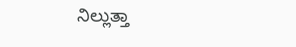ನಿಲ್ಲುತ್ತಾ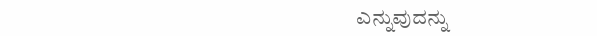ಎನ್ನುವುದನ್ನು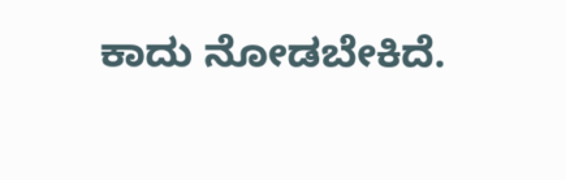ಕಾದು ನೋಡಬೇಕಿದೆ.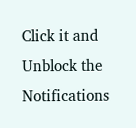Click it and Unblock the Notifications